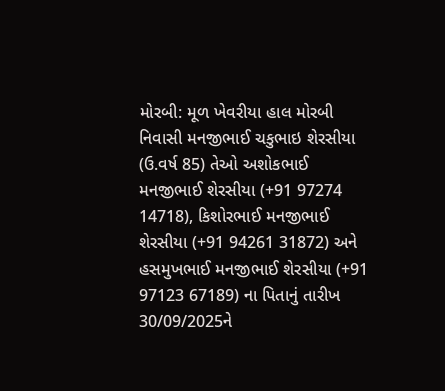મોરબી: મૂળ ખેવરીયા હાલ મોરબી નિવાસી મનજીભાઈ ચકુભાઇ શેરસીયા (ઉ.વર્ષ 85) તેઓ અશોકભાઈ મનજીભાઈ શેરસીયા (+91 97274 14718), કિશોરભાઈ મનજીભાઈ શેરસીયા (+91 94261 31872) અને હસમુખભાઈ મનજીભાઈ શેરસીયા (+91 97123 67189) ના પિતાનું તારીખ 30/09/2025ને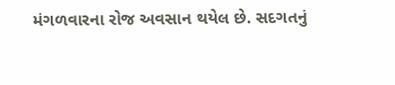મંગળવારના રોજ અવસાન થયેલ છે. સદગતનું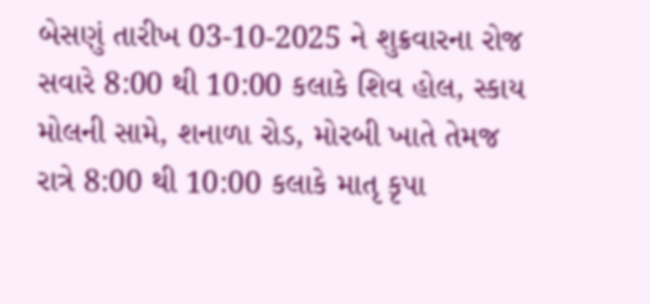બેસણું તારીખ 03-10-2025 ને શુક્રવારના રોજ સવારે 8:00 થી 10:00 કલાકે શિવ હોલ, સ્કાય મોલની સામે, શનાળા રોડ, મોરબી ખાતે તેમજ રાત્રે 8:00 થી 10:00 કલાકે માતૃ કૃપા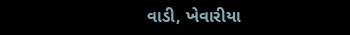વાડી, ખેવારીયા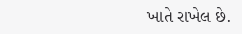ખાતે રાખેલ છે.